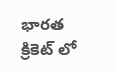భారత క్రికెట్ లో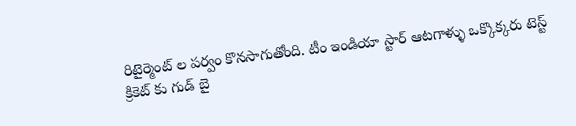రిటైర్మెంట్ ల పర్వం కొనసాగుతోంది. టీం ఇండియా స్టార్ ఆటగాళ్ళు ఒక్కొక్కరు టెస్ట్ క్రికెట్ కు గుడ్ బై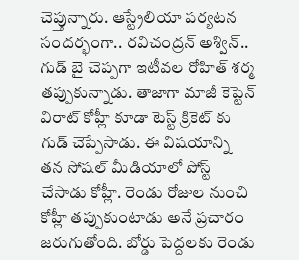చెప్తున్నారు. ఆస్ట్రేలియా పర్యటన సందర్భంగా.. రవిచంద్రన్ అశ్విన్.. గుడ్ బై చెప్పగా ఇటీవల రోహిత్ శర్మ తప్పుకున్నాడు. తాజాగా మాజీ కెప్టెన్ విరాట్ కోహ్లీ కూడా టెస్ట్ క్రికెట్ కు గుడ్ చెప్పేసాడు. ఈ విషయాన్ని తన సోషల్ మీడియాలో పోస్ట్ చేసాడు కోహ్లీ. రెండు రోజుల నుంచి కోహ్లీ తప్పుకుంటాడు అనే ప్రచారం జరుగుతోంది. బోర్డు పెద్దలకు రెండు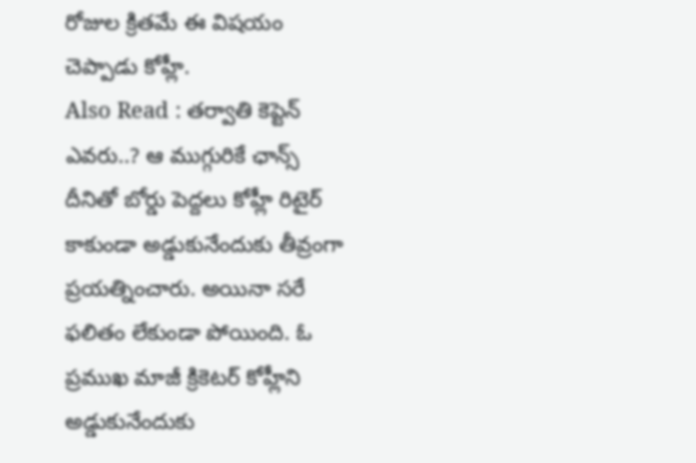రోజుల క్రితమే ఈ విషయం చెప్పాడు కోహ్లీ.
Also Read : తర్వాతి కెప్టెన్ ఎవరు..? ఆ ముగ్గురికే ఛాన్స్
దీనితో బోర్డు పెద్దలు కోహ్లీ రిటైర్ కాకుండా అడ్డుకునేందుకు తీవ్రంగా ప్రయత్నించారు. అయినా సరే ఫలితం లేకుండా పోయింది. ఓ ప్రముఖ మాజీ క్రికెటర్ కోహ్లీని అడ్డుకునేందుకు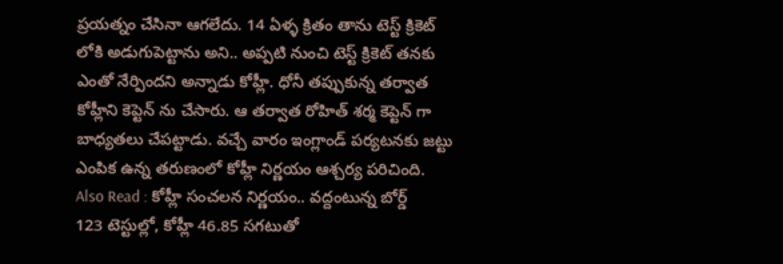ప్రయత్నం చేసినా ఆగలేదు. 14 ఏళ్ళ క్రితం తాను టెస్ట్ క్రికెట్ లోకి అడుగుపెట్టాను అని.. అప్పటి నుంచి టెస్ట్ క్రికెట్ తనకు ఎంతో నేర్పిందని అన్నాడు కోహ్లీ. ధోనీ తప్పుకున్న తర్వాత కోహ్లీని కెప్టెన్ ను చేసారు. ఆ తర్వాత రోహిత్ శర్మ కెప్టెన్ గా బాధ్యతలు చేపట్టాడు. వచ్చే వారం ఇంగ్లాండ్ పర్యటనకు జట్టు ఎంపిక ఉన్న తరుణంలో కోహ్లీ నిర్ణయం ఆశ్చర్య పరిచింది.
Also Read : కోహ్లీ సంచలన నిర్ణయం.. వద్దంటున్న బోర్డ్
123 టెస్టుల్లో, కోహ్లీ 46.85 సగటుతో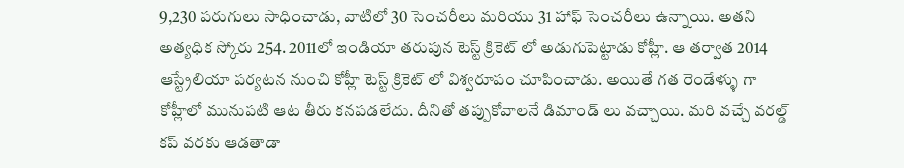9,230 పరుగులు సాధించాడు, వాటిలో 30 సెంచరీలు మరియు 31 హాఫ్ సెంచరీలు ఉన్నాయి. అతని అత్యధిక స్కోరు 254. 2011లో ఇండియా తరుపున టెస్ట్ క్రికెట్ లో అడుగుపెట్టాడు కోహ్లీ. ఆ తర్వాత 2014 ఆస్ట్రేలియా పర్యటన నుంచి కోహ్లీ టెస్ట్ క్రికెట్ లో విశ్వరూపం చూపించాడు. అయితే గత రెండేళ్ళు గా కోహ్లీలో మునుపటి ఆట తీరు కనపడలేదు. దీనితో తప్పుకోవాలనే డిమాండ్ లు వచ్చాయి. మరి వచ్చే వరల్డ్ కప్ వరకు ఆడతాడా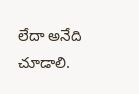లేదా అనేది చూడాలి.